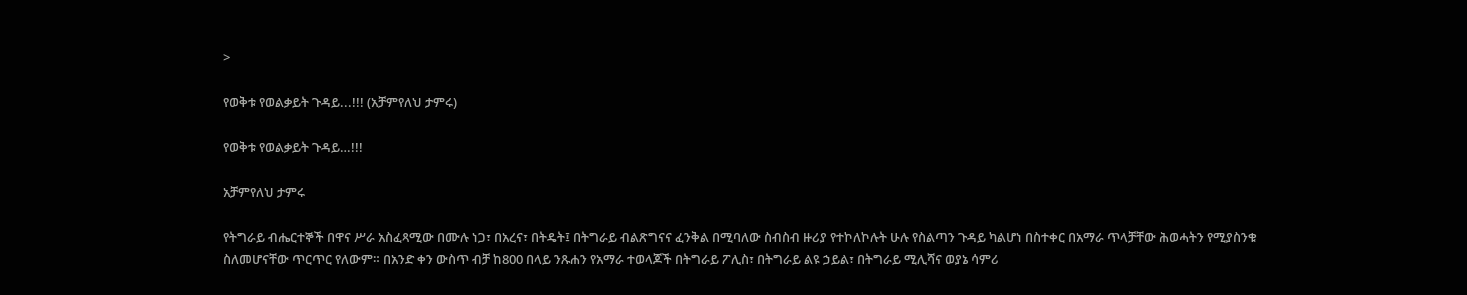>

የወቅቱ የወልቃይት ጉዳይ...!!! (አቻምየለህ ታምሩ)

የወቅቱ የወልቃይት ጉዳይ…!!!

አቻምየለህ ታምሩ

የትግራይ ብሔርተኞች በዋና ሥራ አስፈጻሚው በሙሉ ነጋ፣ በአረና፣ በትዴት፤ በትግራይ ብልጽግናና ፈንቅል በሚባለው ስብስብ ዙሪያ የተኮለኮሉት ሁሉ የስልጣን ጉዳይ ካልሆነ በስተቀር በአማራ ጥላቻቸው ሕወሓትን የሚያስንቁ ስለመሆናቸው ጥርጥር የለውም። በአንድ ቀን ውስጥ ብቻ ከ800 በላይ ንጹሐን የአማራ ተወላጆች በትግራይ ፖሊስ፣ በትግራይ ልዩ ኃይል፣ በትግራይ ሚሊሻና ወያኔ ሳምሪ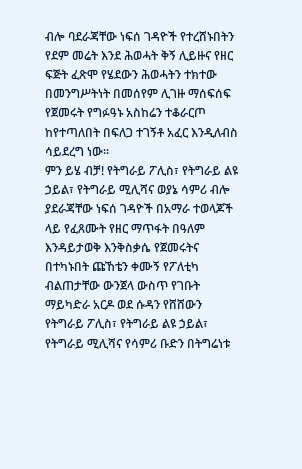ብሎ ባደራጃቸው ነፍሰ ገዳዮች የተረሸኑበትን የደም መሬት እንደ ሕወሓት ቅኝ ሊይዙና የዘር ፍጅት ፈጽሞ የሄደውን ሕወሓትን ተክተው በመንግሥትነት በመሰየም ሊገዙ ማሰፍሰፍ የጀመሩት የግፉዓኑ አስከሬን ተቆራርጦ ከየተጣለበት በፍለጋ ተገኝቶ አፈር እንዲለብስ ሳይደረግ ነው።
ምን ይሄ ብቻ! የትግራይ ፖሊስ፣ የትግራይ ልዩ ኃይል፣ የትግራይ ሚሊሻና ወያኔ ሳምሪ ብሎ ያደራጃቸው ነፍሰ ገዳዮች በአማራ ተወላጆች ላይ የፈጸሙት የዘር ማጥፋት በዓለም እንዳይታወቅ እንቅስቃሴ የጀመሩትና በተካኑበት ጩኸቴን ቀሙኝ የፖለቲካ ብልጠታቸው ውንጀላ ውስጥ የገቡት ማይካድራ አርዶ ወደ ሱዳን የሸሸውን የትግራይ ፖሊስ፣ የትግራይ ልዩ ኃይል፣ የትግራይ ሚሊሻና የሳምሪ ቡድን በትግሬነቱ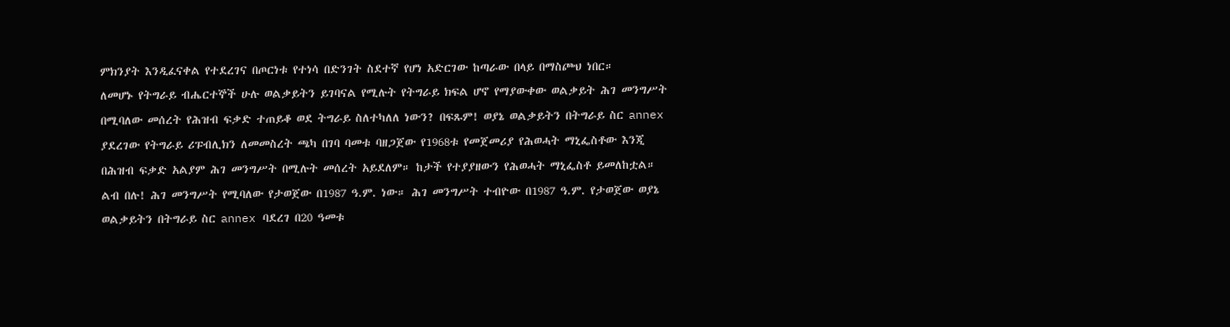ምክንያት እንዲፈናቀል የተደረገና በጦርነቱ የተነሳ በድንገት ስደተኛ የሆነ አድርገው ከጣራው በላይ በማስጮህ ነበር።
ለመሆኑ የትግራይ ብሔርተኞች ሁሉ ወልቃይትን ይገባናል የሚሉት የትግራይ ክፍል ሆኖ የማያውቀው ወልቃይት ሕገ መንግሥት በሚባለው መሰረት የሕዝብ ፍቃድ ተጠይቆ ወደ ትግራይ ስለተካለለ ነውን? በፍጹም! ወያኔ ወልቃይትን በትግራይ ስር annex ያደረገው የትግራይ ሪፑብሊክን ለመመስረት ጫካ በገባ ባመቱ ባዘጋጀው የ1968ቱ የመጀመሪያ የሕወሓት ማኒፌስቶው እንጂ በሕዝብ ፍቃድ አልያም ሕገ መንግሥት በሚሉት መሰረት አይደለም። ከታች የተያያዘውን የሕወሓት ማኒፌስቶ ይመለከቷል።
ልብ በሉ! ሕገ መንግሥት የሚባለው የታወጀው በ1987 ዓ.ም. ነው። ሕገ መንግሥት ተብዮው በ1987 ዓ.ም. የታወጀው ወያኔ ወልቃይትን በትግራይ ስር annex ባደረገ በ20 ዓመቱ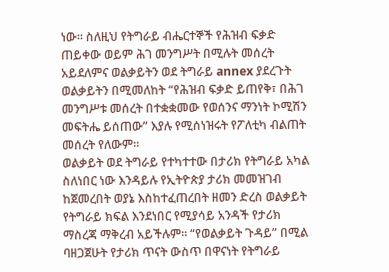ነው። ስለዚህ የትግራይ ብሔርተኞች የሕዝብ ፍቃድ ጠይቀው ወይም ሕገ መንግሥት በሚሉት መሰረት አይደለምና ወልቃይትን ወደ ትግራይ annex ያደረጉት ወልቃይትን በሚመለከት “የሕዝብ ፍቃድ ይጠየቅ፣ በሕገ መንግሥቱ መሰረት በተቋቋመው የወሰንና ማንነት ኮሚሽን መፍትሔ ይሰጠው” እያሉ የሚሰነዝሩት የፖለቲካ ብልጠት መሰረት የለውም።
ወልቃይት ወደ ትግራይ የተካተተው በታሪክ የትግራይ አካል ስለነበር ነው እንዳይሉ የኢትዮጵያ ታሪክ መመዝገብ ከጀመረበት ወያኔ እስከተፈጠረበት ዘመን ድረስ ወልቃይት የትግራይ ክፍል እንደነበር የሚያሳይ አንዳች የታሪክ ማስረጃ ማቅረብ አይችሉም። “የወልቃይት ጉዳይ” በሚል ባዘጋጀሁት የታሪክ ጥናት ውስጥ በዋናነት የትግራይ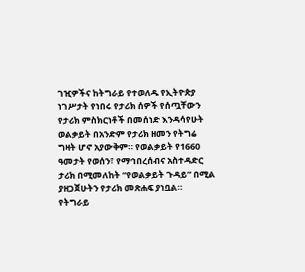ገዢዎችና ከትግራይ የተወለዱ የኢትዮጵያ ነገሥታት የነበሩ የታሪክ ሰዎች የሰጧቸውን የታሪክ ምስክርነቶች በመሰነድ እንዳሳየሁት ወልቃይት በአንድም የታሪክ ዘመን የትግሬ ግዛት ሆኖ አያውቅም። የወልቃይት የ1660 ዓመታት የወሰን፣ የማኅበረሰብና አስተዳድር ታሪክ በሚመለከት “የወልቃይት ጉዳይ” በሚል ያዘጋጀሁትን የታሪክ መጽሐፍ ያነቧል።
የትግራይ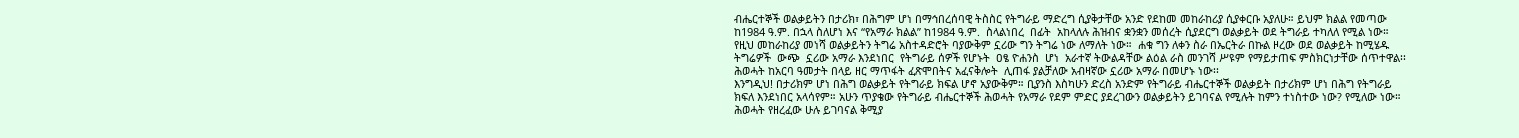ብሔርተኞች ወልቃይትን በታሪክ፣ በሕግም ሆነ በማኅበረሰባዊ ትስስር የትግራይ ማድረግ ሲያቅታቸው አንድ የደከመ መከራከሪያ ሲያቀርቡ አያለሁ። ይህም ክልል የመጣው ከ1984 ዓ.ም. በኋላ ስለሆነ እና “የአማራ ክልል” ከ1984 ዓ.ም.  ስላልነበረ  በፊት  አከላለሉ ሕዝብና ቋንቋን መሰረት ሲያደርግ ወልቃይት ወደ ትግራይ ተካለለ የሚል ነው። የዚህ መከራከሪያ መነሻ ወልቃይትን ትግሬ አስተዳድሮት ባያውቅም ኗሪው ግን ትግሬ ነው ለማለት ነው።  ሐቁ ግን ለቀን ስራ በኤርትራ በኩል ዞረው ወደ ወልቃይት ከሚሄዱ ትግሬዎች  ውጭ  ኗሪው አማራ እንደነበር  የትግራይ ሰዎች የሆኑት  ዐፄ ዮሐንስ  ሆነ  አራተኛ ትውልዳቸው ልዕል ራስ መንገሻ ሥዩም የማይታጠፍ ምስክርነታቸው ሰጥተዋል፡፡ ሕወሓት ከአርባ ዓመታት በላይ ዘር ማጥፋት ፈጽሞበትና አፈናቅሎት  ሊጠፋ ያልቻለው አብዛኛው ኗሪው አማራ በመሆኑ ነው፡፡
እንግዲህ! በታሪክም ሆነ በሕግ ወልቃይት የትግራይ ክፍል ሆኖ አያውቅም። ቢያንስ እስካሁን ድረስ አንድም የትግራይ ብሔርተኞች ወልቃይት በታሪክም ሆነ በሕግ የትግራይ ክፍለ እንደነበር አላሳየም። አሁን ጥያቄው የትግራይ ብሔርተኞች ሕወሓት የአማራ የደም ምድር ያደረገውን ወልቃይትን ይገባናል የሚሉት ከምን ተነስተው ነው? የሚለው ነው። ሕወሓት የዘረፈው ሁሉ ይገባናል ቅሚያ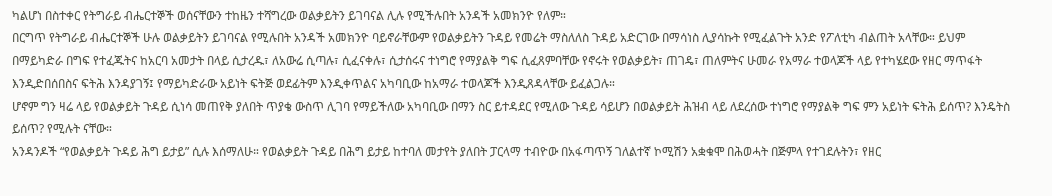ካልሆነ በስተቀር የትግራይ ብሔርተኞች ወሰናቸውን ተከዜን ተሻግረው ወልቃይትን ይገባናል ሊሉ የሚችሉበት አንዳች አመክንዮ የለም።
በርግጥ የትግራይ ብሔርተኞች ሁሉ ወልቃይትን ይገባናል የሚሉበት አንዳች አመክንዮ ባይኖራቸውም የወልቃይትን ጉዳይ የመሬት ማስለለስ ጉዳይ አድርገው በማሳነስ ሊያሳኩት የሚፈልጉት አንድ የፖለቲካ ብልጠት አላቸው። ይህም በማይካድራ በግፍ የተፈጁትና ከአርባ አመታት በላይ ሲታረዱ፣ ለአውሬ ሲጣሉ፣ ሲፈናቀሉ፣ ሲታሰሩና ተነግሮ የማያልቅ ግፍ ሲፈጸምባቸው የኖሩት የወልቃይት፣ ጠገዴ፣ ጠለምትና ሁመራ የአማራ ተወላጆች ላይ የተካሄደው የዘር ማጥፋት እንዲድበሰበስና ፍትሕ እንዳያገኝ፤ የማይካድራው አይነት ፍትጅ ወደፊትም እንዲቀጥልና አካባቢው ከአማራ ተወላጆች እንዲጸዳላቸው ይፈልጋሉ።
ሆኖም ግን ዛሬ ላይ የወልቃይት ጉዳይ ሲነሳ መጠየቅ ያለበት ጥያቄ ውስጥ ሊገባ የማይችለው አካባቢው በማን ስር ይተዳደር የሚለው ጉዳይ ሳይሆን በወልቃይት ሕዝብ ላይ ለደረሰው ተነግሮ የማያልቅ ግፍ ምን አይነት ፍትሕ ይሰጥ? እንዴትስ ይሰጥ? የሚሉት ናቸው።
አንዳንዶች “የወልቃይት ጉዳይ ሕግ ይታይ” ሲሉ እሰማለሁ። የወልቃይት ጉዳይ በሕግ ይታይ ከተባለ መታየት ያለበት ፓርላማ ተብዮው በአፋጣጥኝ ገለልተኛ ኮሚሽን አቋቁሞ በሕወሓት በጅምላ የተገደሉትን፣ የዘር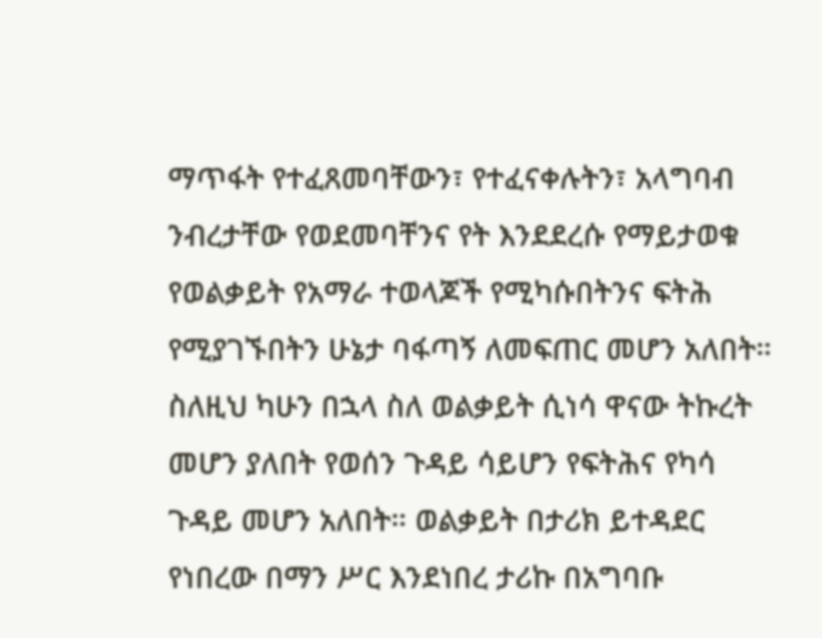ማጥፋት የተፈጸመባቸውን፣ የተፈናቀሉትን፣ አላግባብ ንብረታቸው የወደመባቸንና የት እንደደረሱ የማይታወቁ የወልቃይት የአማራ ተወላጆች የሚካሱበትንና ፍትሕ የሚያገኙበትን ሁኔታ ባፋጣኝ ለመፍጠር መሆን አለበት።
ስለዚህ ካሁን በኋላ ስለ ወልቃይት ሲነሳ ዋናው ትኩረት መሆን ያለበት የወሰን ጉዳይ ሳይሆን የፍትሕና የካሳ ጉዳይ መሆን አለበት። ወልቃይት በታሪክ ይተዳደር የነበረው በማን ሥር እንደነበረ ታሪኩ በአግባቡ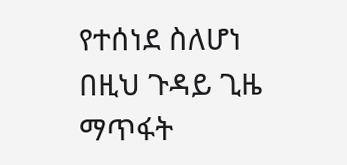የተሰነደ ስለሆነ በዚህ ጉዳይ ጊዜ ማጥፋት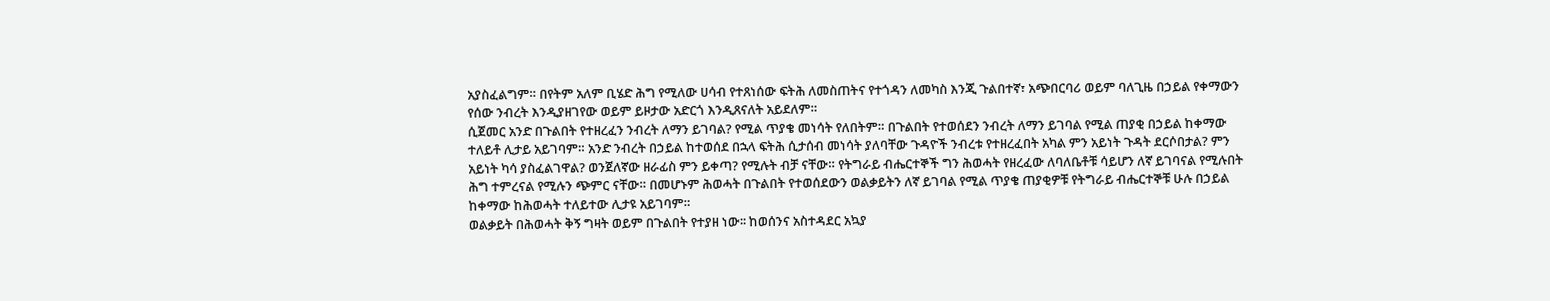አያስፈልግም። በየትም አለም ቢሄድ ሕግ የሚለው ሀሳብ የተጸነሰው ፍትሕ ለመስጠትና የተጎዳን ለመካስ እንጂ ጉልበተኛ፣ አጭበርባሪ ወይም ባለጊዜ በኃይል የቀማውን የሰው ንብረት እንዲያዘገየው ወይም ይዞታው አድርጎ እንዲጸናለት አይደለም።
ሲጀመር አንድ በጉልበት የተዘረፈን ንብረት ለማን ይገባል? የሚል ጥያቄ መነሳት የለበትም። በጉልበት የተወሰደን ንብረት ለማን ይገባል የሚል ጠያቂ በኃይል ከቀማው ተለይቶ ሊታይ አይገባም። አንድ ንብረት በኃይል ከተወሰደ በኋላ ፍትሕ ሲታሰብ መነሳት ያለባቸው ጉዳዮች ንብረቱ የተዘረፈበት አካል ምን አይነት ጉዳት ደርሶበታል? ምን አይነት ካሳ ያስፈልገዋል? ወንጀለኛው ዘራፊስ ምን ይቀጣ? የሚሉት ብቻ ናቸው። የትግራይ ብሔርተኞች ግን ሕወሓት የዘረፈው ለባለቤቶቹ ሳይሆን ለኛ ይገባናል የሚሉበት ሕግ ተምረናል የሚሉን ጭምር ናቸው። በመሆኑም ሕወሓት በጉልበት የተወሰደውን ወልቃይትን ለኛ ይገባል የሚል ጥያቄ ጠያቂዎቹ የትግራይ ብሔርተኞቹ ሁሉ በኃይል ከቀማው ከሕወሓት ተለይተው ሊታዩ አይገባም።
ወልቃይት በሕወሓት ቅኝ ግዛት ወይም በጉልበት የተያዘ ነው፡፡ ከወሰንና አስተዳደር አኳያ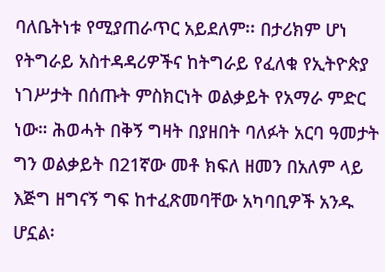ባለቤትነቱ የሚያጠራጥር አይደለም፡፡ በታሪክም ሆነ የትግራይ አስተዳዳሪዎችና ከትግራይ የፈለቁ የኢትዮጵያ ነገሥታት በሰጡት ምስክርነት ወልቃይት የአማራ ምድር ነው። ሕወሓት በቅኝ ግዛት በያዘበት ባለፉት አርባ ዓመታት ግን ወልቃይት በ21ኛው መቶ ክፍለ ዘመን በአለም ላይ እጅግ ዘግናኝ ግፍ ከተፈጽመባቸው አካባቢዎች አንዱ ሆኗል፡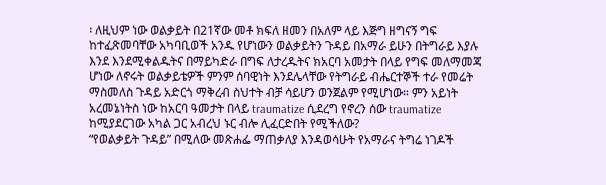፡ ለዚህም ነው ወልቃይት በ21ኛው መቶ ክፍለ ዘመን በአለም ላይ እጅግ ዘግናኝ ግፍ ከተፈጽመባቸው አካባቢወች አንዱ የሆነውን ወልቃይትን ጉዳይ በአማራ ይሁን በትግራይ እያሉ እንደ እንደሚቀልዱትና በማይካድራ በግፍ ለታረዱትና ክአርባ አመታት በላይ የግፍ መለማመጃ ሆነው ለኖሩት ወልቃይቴዎች ምንም ሰባዊነት እንደሌላቸው የትግራይ ብሔርተኞች ተራ የመሬት ማስመለስ ጉዳይ አድርጎ ማቅረብ ስህተት ብቻ ሳይሆን ወንጀልም የሚሆነው። ምን አይነት አረመኔነትስ ነው ከአርባ ዓመታት በላይ traumatize ሲደረግ የኖረን ሰው traumatize ከሚያደርገው አካል ጋር አብረህ ኑር ብሎ ሊፈርድበት የሚችለው?
“የወልቃይት ጉዳይ” በሚለው መጽሐፌ ማጠቃለያ እንዳወሳሁት የአማራና ትግሬ ነገዶች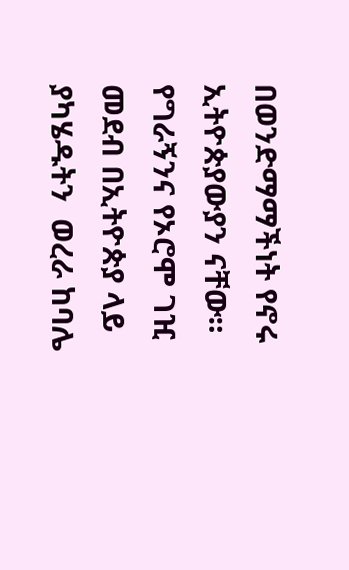በወንድማማችነት የኖሩ ኢትዮጵያውያን ናቸው። የግራኝንና የኦሮሞ ገዢ መደብ በኢትዮጵያ ላይ ያካሄዱትን  ወረራ ከባሌ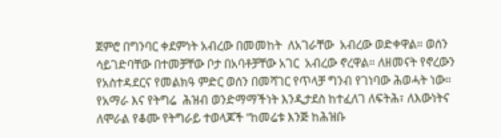ጀምሮ በግንባር ቀደምነት አብረው በመመከት  ለአገራቸው  አብረው ወድቀዋል። ወሰን ሳይገድባቸው በተመቻቸው ቦታ በአባቶቻቸው አገር  አብረው ኖረዋል። ለዘመናት የኖረውን   የአስተዳደርና የመልክዓ ምድር ወሰን በመሻገር የጥላቻ ግንብ የገነባው ሕወሓት ነው። የአማራ እና የትግሬ  ሕዝብ ወንድማማችነት እንዲታደስ ከተፈለገ ለፍትሕ፣ ለእውነትና ለሞራል የቆሙ የትግራይ ተወላጆች “ከመሬቱ እንጅ ከሕዝቡ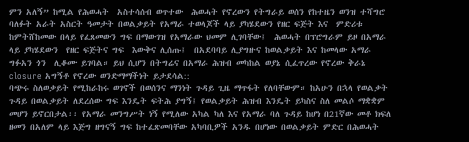ምን አለኝ” ከሚል የሕወሓት  አስተሳሰብ ወጥተው  ሕወሓት የኖረውን የትግራይ ወሰን የከተዜን ወንዝ ተሻግሮ  ባለፉት አራት አስርት ዓመታት በወልቃይት የአማራ ተወላጆች ላይ ያካሄደውን የዘር ፍጅት እና  ምድሪቱ ከምትሸከመው በላይ የፈጸመውን ግፍ በማውገዝ የአማራው ህመም ሊገባቸው፤  ሕወሓት በፕሮግራም ይዞ በአማራ ላይ ያካሄደውን  የዘር ፍጅትና ግፍ  እውቅና ሊሰጡ፤  በአደባባይ ሊያግዙና ከወልቃይት እና ከመላው አማራ  ግፉአን ጎን  ሊቆሙ ይገባል። ይህ ሲሆን በትግሬና በአማራ ሕዝብ መካከል ወያኔ ሲፈጥረው የኖረው ቅራኔ closure አግኝቶ የኖረው ወንድማማችነት ይታደሳል::
ባጭሩ ስለወቃይት የሚከራከሩ ወገኖች በወሰንና ማንነት ጉዳይ ጊዜ ማጥፋት የለባቸውም። ከአሁን በኋላ የወልቃት ጉዳይ በወልቃይት ለደረሰው ግፍ እንዴት ፍትሕ ያግኝ፤ የወልቃይት ሕዝብ እንዴት ይካስና ስለ መልሶ ማቋቋም መሆን ይኖርበታል፡፡ የአማራ መንግሥት ነኝ የሚለው አካል ካለ እና የአማራ ባለ ጉዳይ ከሆነ በ21ኛው መቶ ክፍለ ዘመን በአለም ላይ እጅግ ዘግናኝ ግፍ ከተፈጽመባቸው አካባቢዎች አንዱ በሆነው በወልቃይት ምድር በሕወሓት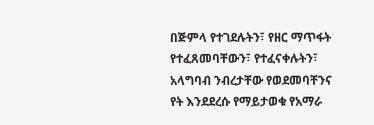በጅምላ የተገደሉትን፣ የዘር ማጥፋት የተፈጸመባቸውን፣ የተፈናቀሉትን፣ አላግባብ ንብረታቸው የወደመባቸንና የት እንደደረሱ የማይታወቁ የአማራ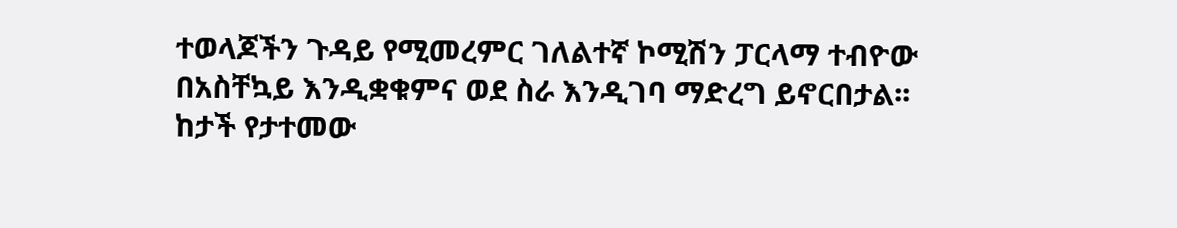ተወላጆችን ጉዳይ የሚመረምር ገለልተኛ ኮሚሽን ፓርላማ ተብዮው በአስቸኳይ እንዲቋቁምና ወደ ስራ እንዲገባ ማድረግ ይኖርበታል፡፡
ከታች የታተመው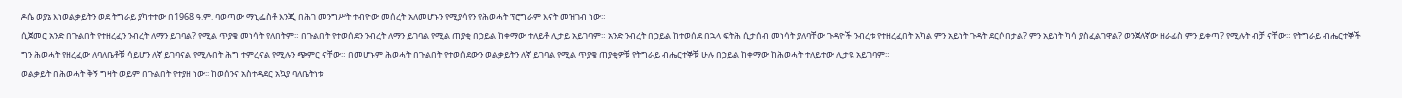ዶሴ ወያኔ እነወልቃይትን ወደ ትግራይ ያካተተው በ1968 ዓ.ም. ባወጣው ማኒፌስቶ እንጂ በሕገ መንግሥት ተብዮው መሰረት አለመሆኑን የሚያሳየን የሕወሓት ፕሮግራም እናት መዝገብ ነው።
ሲጀመር አንድ በጉልበት የተዘረፈን ንብረት ለማን ይገባል? የሚል ጥያቄ መነሳት የለበትም። በጉልበት የተወሰደን ንብረት ለማን ይገባል የሚል ጠያቂ በኃይል ከቀማው ተለይቶ ሊታይ አይገባም። አንድ ንብረት በኃይል ከተወሰደ በኋላ ፍትሕ ሲታሰብ መነሳት ያለባቸው ጉዳዮች ንብረቱ የተዘረፈበት አካል ምን አይነት ጉዳት ደርሶበታል? ምን አይነት ካሳ ያስፈልገዋል? ወንጀለኛው ዘራፊስ ምን ይቀጣ? የሚሉት ብቻ ናቸው። የትግራይ ብሔርተኞች ግን ሕወሓት የዘረፈው ለባለቤቶቹ ሳይሆን ለኛ ይገባናል የሚሉበት ሕግ ተምረናል የሚሉን ጭምር ናቸው። በመሆኑም ሕወሓት በጉልበት የተወሰደውን ወልቃይትን ለኛ ይገባል የሚል ጥያቄ ጠያቂዎቹ የትግራይ ብሔርተኞቹ ሁሉ በኃይል ከቀማው ከሕወሓት ተለይተው ሊታዩ አይገባም።
ወልቃይት በሕወሓት ቅኝ ግዛት ወይም በጉልበት የተያዘ ነው፡፡ ከወሰንና አስተዳደር አኳያ ባለቤትነቱ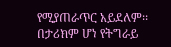የሚያጠራጥር አይደለም፡፡ በታሪክም ሆነ የትግራይ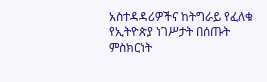አስተዳዳሪዎችና ከትግራይ የፈለቁ የኢትዮጵያ ነገሥታት በሰጡት ምስክርነት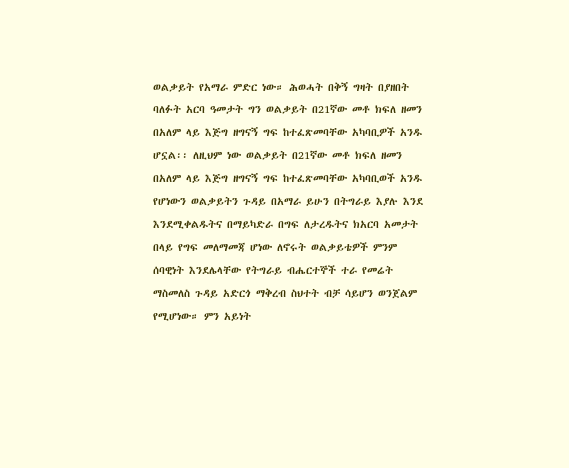ወልቃይት የአማራ ምድር ነው። ሕወሓት በቅኝ ግዛት በያዘበት ባለፉት አርባ ዓመታት ግን ወልቃይት በ21ኛው መቶ ክፍለ ዘመን በአለም ላይ እጅግ ዘግናኝ ግፍ ከተፈጽመባቸው አካባቢዎች አንዱ ሆኗል፡፡ ለዚህም ነው ወልቃይት በ21ኛው መቶ ክፍለ ዘመን በአለም ላይ እጅግ ዘግናኝ ግፍ ከተፈጽመባቸው አካባቢወች አንዱ የሆነውን ወልቃይትን ጉዳይ በአማራ ይሁን በትግራይ እያሉ እንደ እንደሚቀልዱትና በማይካድራ በግፍ ለታረዱትና ክአርባ አመታት በላይ የግፍ መለማመጃ ሆነው ለኖሩት ወልቃይቴዎች ምንም ሰባዊነት እንደሌላቸው የትግራይ ብሔርተኞች ተራ የመሬት ማስመለስ ጉዳይ አድርጎ ማቅረብ ስህተት ብቻ ሳይሆን ወንጀልም የሚሆነው። ምን አይነት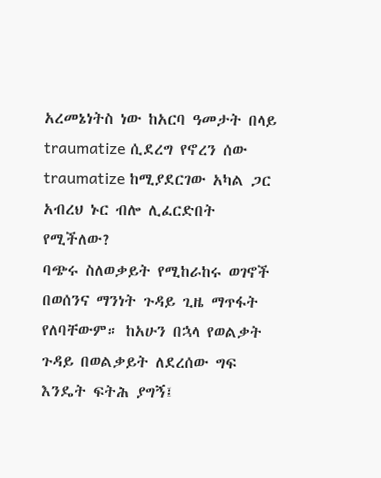አረመኔነትስ ነው ከአርባ ዓመታት በላይ traumatize ሲደረግ የኖረን ሰው traumatize ከሚያደርገው አካል ጋር አብረህ ኑር ብሎ ሊፈርድበት የሚችለው?
ባጭሩ ስለወቃይት የሚከራከሩ ወገኖች በወሰንና ማንነት ጉዳይ ጊዜ ማጥፋት የለባቸውም። ከአሁን በኋላ የወልቃት ጉዳይ በወልቃይት ለደረሰው ግፍ እንዴት ፍትሕ ያግኝ፤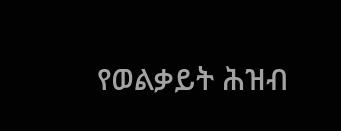የወልቃይት ሕዝብ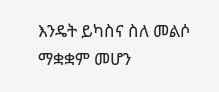እንዴት ይካስና ስለ መልሶ ማቋቋም መሆን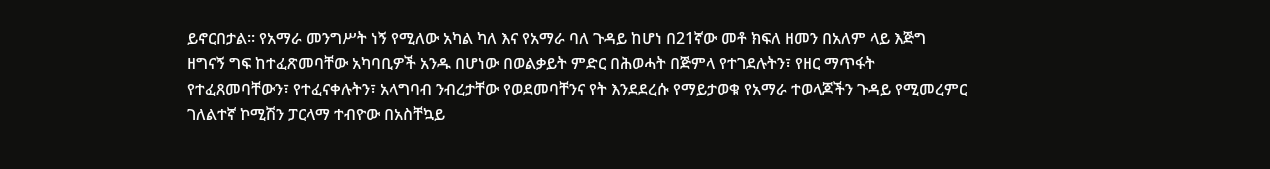ይኖርበታል፡፡ የአማራ መንግሥት ነኝ የሚለው አካል ካለ እና የአማራ ባለ ጉዳይ ከሆነ በ21ኛው መቶ ክፍለ ዘመን በአለም ላይ እጅግ ዘግናኝ ግፍ ከተፈጽመባቸው አካባቢዎች አንዱ በሆነው በወልቃይት ምድር በሕወሓት በጅምላ የተገደሉትን፣ የዘር ማጥፋት የተፈጸመባቸውን፣ የተፈናቀሉትን፣ አላግባብ ንብረታቸው የወደመባቸንና የት እንደደረሱ የማይታወቁ የአማራ ተወላጆችን ጉዳይ የሚመረምር ገለልተኛ ኮሚሽን ፓርላማ ተብዮው በአስቸኳይ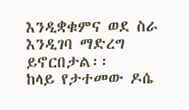እንዲቋቁምና ወደ ስራ እንዲገባ ማድረግ ይኖርበታል፡፡
ከላይ የታተመው ዶሴ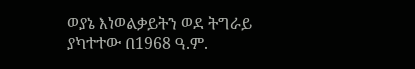ወያኔ እነወልቃይትን ወደ ትግራይ ያካተተው በ1968 ዓ.ም.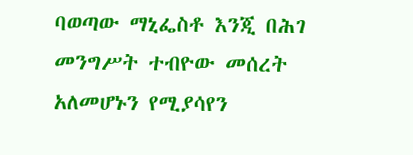ባወጣው ማኒፌስቶ እንጂ በሕገ መንግሥት ተብዮው መሰረት አለመሆኑን የሚያሳየን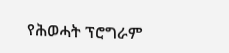የሕወሓት ፕሮግራም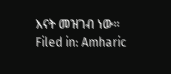እናት መዝገብ ነው።
Filed in: Amharic